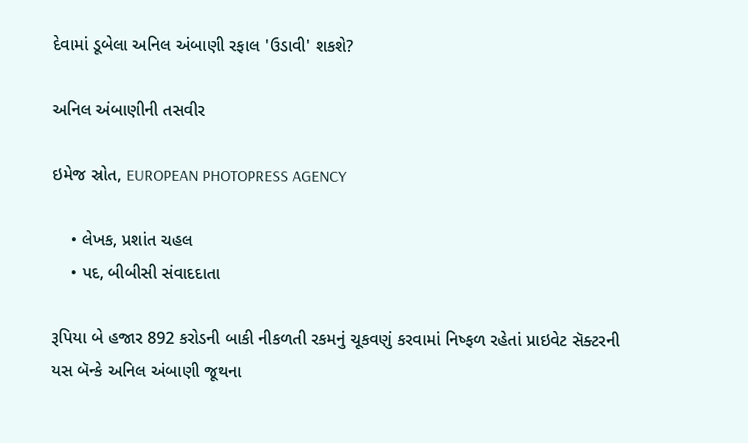દેવામાં ડૂબેલા અનિલ અંબાણી રફાલ 'ઉડાવી' શકશે?

અનિલ અંબાણીની તસવીર

ઇમેજ સ્રોત, EUROPEAN PHOTOPRESS AGENCY

    • લેખક, પ્રશાંત ચહલ
    • પદ, બીબીસી સંવાદદાતા

રૂપિયા બે હજાર 892 કરોડની બાકી નીકળતી રકમનું ચૂકવણું કરવામાં નિષ્ફળ રહેતાં પ્રાઇવેટ સૅક્ટરની યસ બૅન્કે અનિલ અંબાણી જૂથના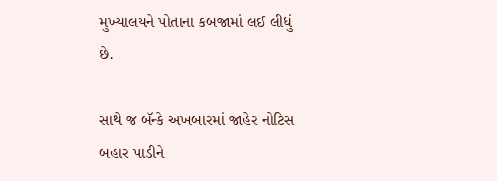મુખ્યાલયને પોતાના કબજામાં લઈ લીધું છે.

સાથે જ બૅન્કે અખબારમાં જાહેર નોટિસ બહાર પાડીને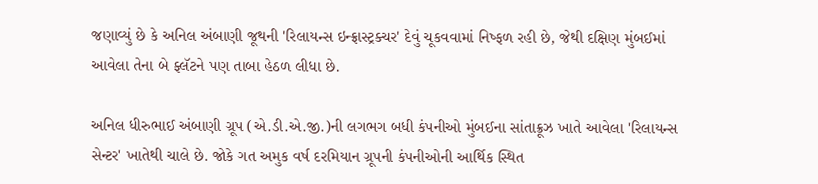જણાવ્યું છે કે અનિલ અંબાણી જૂથની 'રિલાયન્સ ઇન્ફ્રાસ્ટ્રક્ચર' દેવું ચૂકવવામાં નિષ્ફળ રહી છે, જેથી દક્ષિણ મુંબઈમાં આવેલા તેના બે ફ્લૅટને પણ તાબા હેઠળ લીધા છે.

અનિલ ધીરુભાઈ અંબાણી ગ્રૂપ (એ.ડી.એ.જી.)ની લગભગ બધી કંપનીઓ મુંબઈના સાંતાક્રૂઝ ખાતે આવેલા 'રિલાયન્સ સેન્ટર' ખાતેથી ચાલે છે. જોકે ગત અમુક વર્ષ દરમિયાન ગ્રૂપની કંપનીઓની આર્થિક સ્થિત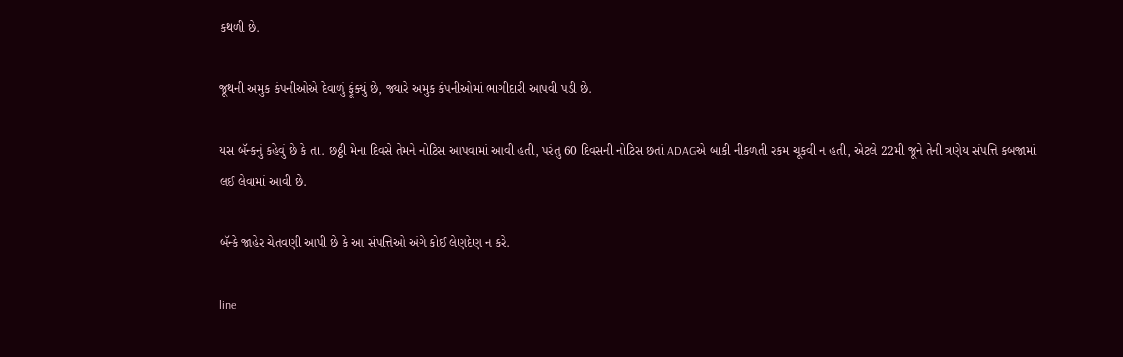કથળી છે.

જૂથની અમુક કંપનીઓએ દેવાળું ફૂંક્યું છે, જ્યારે અમુક કંપનીઓમાં ભાગીદારી આપવી પડી છે.

યસ બૅન્કનું કહેવું છે કે તા. છઠ્ઠી મેના દિવસે તેમને નોટિસ આપવામાં આવી હતી, પરંતુ 60 દિવસની નોટિસ છતાં ADAGએ બાકી નીકળતી રકમ ચૂકવી ન હતી, એટલે 22મી જૂને તેની ત્રણેય સંપત્તિ કબજામાં લઈ લેવામાં આવી છે.

બૅન્કે જાહેર ચેતવણી આપી છે કે આ સંપત્તિઓ અંગે કોઈ લેણદેણ ન કરે.

line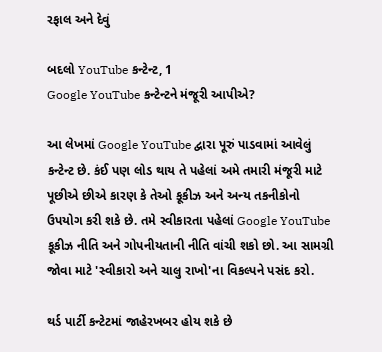રફાલ અને દેવું

બદલો YouTube કન્ટેન્ટ, 1
Google YouTube કન્ટેન્ટને મંજૂરી આપીએ?

આ લેખમાં Google YouTube દ્વારા પૂરું પાડવામાં આવેલું કન્ટેન્ટ છે. કંઈ પણ લોડ થાય તે પહેલાં અમે તમારી મંજૂરી માટે પૂછીએ છીએ કારણ કે તેઓ કૂકીઝ અને અન્ય તકનીકોનો ઉપયોગ કરી શકે છે. તમે સ્વીકારતા પહેલાં Google YouTube કૂકીઝ નીતિ અને ગોપનીયતાની નીતિ વાંચી શકો છો. આ સામગ્રી જોવા માટે 'સ્વીકારો અને ચાલુ રાખો'ના વિકલ્પને પસંદ કરો.

થર્ડ પાર્ટી કન્ટેટમાં જાહેરખબર હોય શકે છે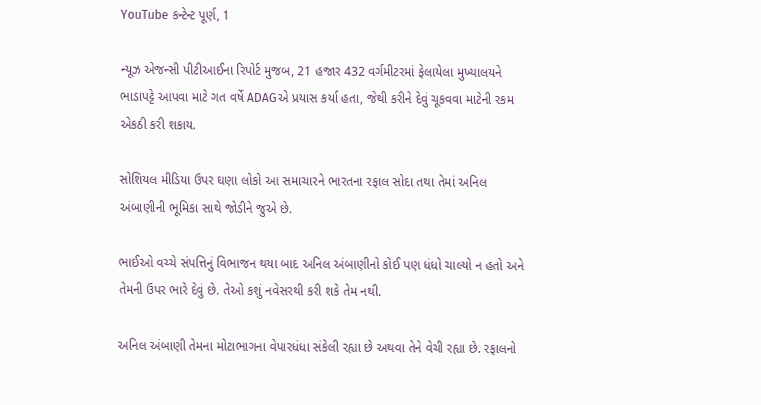YouTube કન્ટેન્ટ પૂર્ણ, 1

ન્યૂઝ એજન્સી પીટીઆઈના રિપોર્ટ મુજબ, 21 હજાર 432 વર્ગમીટરમાં ફેલાયેલા મુખ્યાલયને ભાડાપટ્ટે આપવા માટે ગત વર્ષે ADAGએ પ્રયાસ કર્યા હતા, જેથી કરીને દેવું ચૂકવવા માટેની રકમ એકઠી કરી શકાય.

સોશિયલ મીડિયા ઉપર ઘણા લોકો આ સમાચારને ભારતના રફાલ સોદા તથા તેમાં અનિલ અંબાણીની ભૂમિકા સાથે જોડીને જુએ છે.

ભાઈઓ વચ્ચે સંપત્તિનું વિભાજન થયા બાદ અનિલ અંબાણીનો કોઈ પણ ધંધો ચાલ્યો ન હતો અને તેમની ઉપર ભારે દેવું છે. તેઓ કશું નવેસરથી કરી શકે તેમ નથી.

અનિલ અંબાણી તેમના મોટાભાગના વેપારધંધા સંકેલી રહ્યા છે અથવા તેને વેચી રહ્યા છે. રફાલનો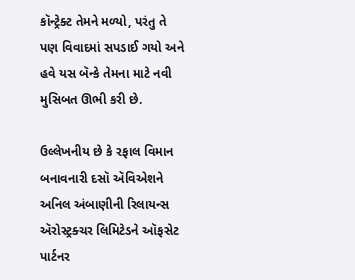કૉન્ટ્રેક્ટ તેમને મળ્યો, પરંતુ તે પણ વિવાદમાં સપડાઈ ગયો અને હવે યસ બૅન્કે તેમના માટે નવી મુસિબત ઊભી કરી છે.

ઉલ્લેખનીય છે કે રફાલ વિમાન બનાવનારી દસૉ ઍવિએશને અનિલ અંબાણીની રિલાયન્સ ઍરોસ્ટ્રક્ચર લિમિટેડને ઑફસેટ પાર્ટનર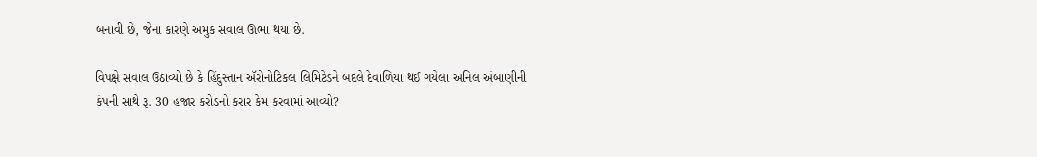બનાવી છે, જેના કારણે અમુક સવાલ ઊભા થયા છે.

વિપક્ષે સવાલ ઉઠાવ્યો છે કે હિંદુસ્તાન ઍરોનોટિકલ લિમિટેડને બદલે દેવાળિયા થઈ ગયેલા અનિલ અંબાણીની કંપની સાથે રૂ. 30 હજાર કરોડનો કરાર કેમ કરવામાં આવ્યો?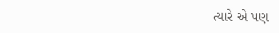ત્યારે એ પણ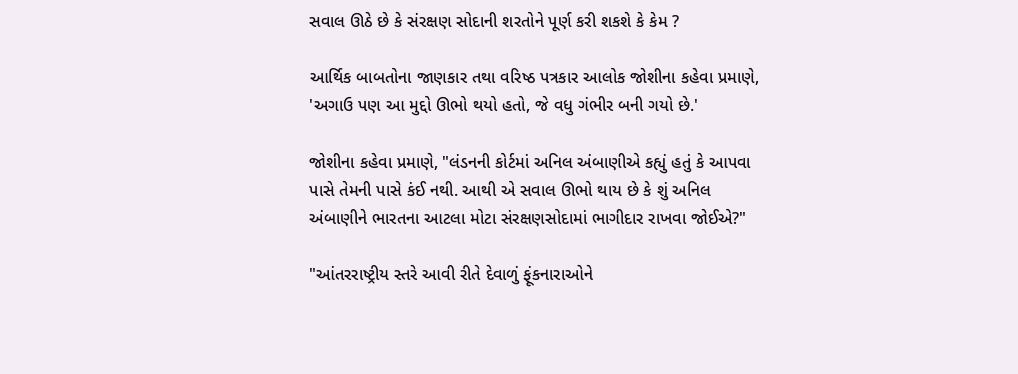સવાલ ઊઠે છે કે સંરક્ષણ સોદાની શરતોને પૂર્ણ કરી શકશે કે કેમ ?

આર્થિક બાબતોના જાણકાર તથા વરિષ્ઠ પત્રકાર આલોક જોશીના કહેવા પ્રમાણે, 'અગાઉ પણ આ મુદ્દો ઊભો થયો હતો, જે વધુ ગંભીર બની ગયો છે.'

જોશીના કહેવા પ્રમાણે, "લંડનની કોર્ટમાં અનિલ અંબાણીએ કહ્યું હતું કે આપવા પાસે તેમની પાસે કંઈ નથી. આથી એ સવાલ ઊભો થાય છે કે શું અનિલ અંબાણીને ભારતના આટલા મોટા સંરક્ષણસોદામાં ભાગીદાર રાખવા જોઈએ?"

"આંતરરાષ્ટ્રીય સ્તરે આવી રીતે દેવાળું ફૂંકનારાઓને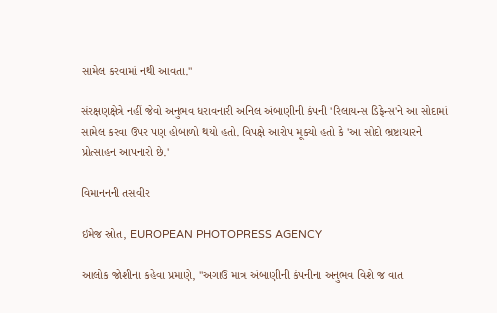સામેલ કરવામાં નથી આવતા."

સંરક્ષણક્ષેત્રે નહીં જેવો અનુભવ ધરાવનારી અનિલ અંબાણીની કંપની 'રિલાયન્સ ડિફેન્સ'ને આ સોદામાં સામેલ કરવા ઉપર પણ હોબાળો થયો હતો. વિપક્ષે આરોપ મૂક્યો હતો કે 'આ સોદો ભ્રષ્ટાચારને પ્રોત્સાહન આપનારો છે.'

વિમાનનની તસવીર

ઇમેજ સ્રોત, EUROPEAN PHOTOPRESS AGENCY

આલોક જોશીના કહેવા પ્રમાણે, "અગાઉ માત્ર અંબાણીની કંપનીના અનુભવ વિશે જ વાત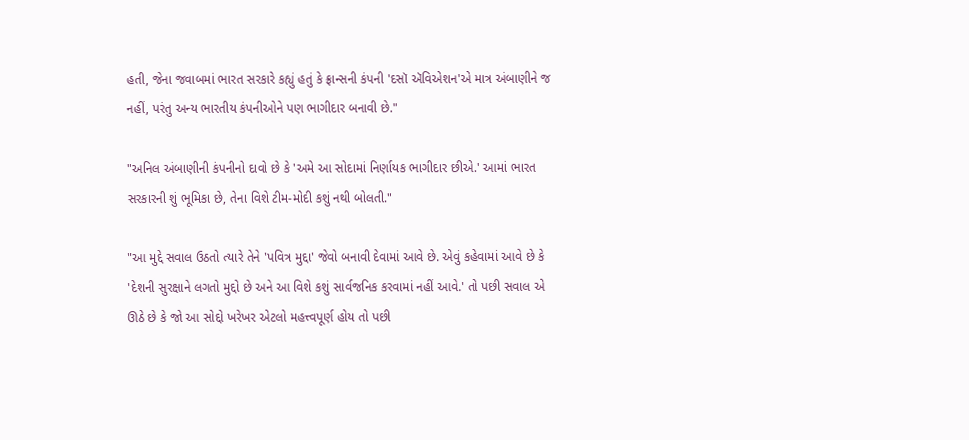હતી, જેના જવાબમાં ભારત સરકારે કહ્યું હતું કે ફ્રાન્સની કંપની 'દસૉ ઍવિએશન'એ માત્ર અંબાણીને જ નહીં, પરંતુ અન્ય ભારતીય કંપનીઓને પણ ભાગીદાર બનાવી છે."

"અનિલ અંબાણીની કંપનીનો દાવો છે કે 'અમે આ સોદામાં નિર્ણાયક ભાગીદાર છીએ.' આમાં ભારત સરકારની શું ભૂમિકા છે, તેના વિશે ટીમ-મોદી કશું નથી બોલતી."

"આ મુદ્દે સવાલ ઉઠતો ત્યારે તેને 'પવિત્ર મુદ્દા' જેવો બનાવી દેવામાં આવે છે. એવું કહેવામાં આવે છે કે 'દેશની સુરક્ષાને લગતો મુદ્દો છે અને આ વિશે કશું સાર્વજનિક કરવામાં નહીં આવે.' તો પછી સવાલ એ ઊઠે છે કે જો આ સોદ્દો ખરેખર એટલો મહત્ત્વપૂર્ણ હોય તો પછી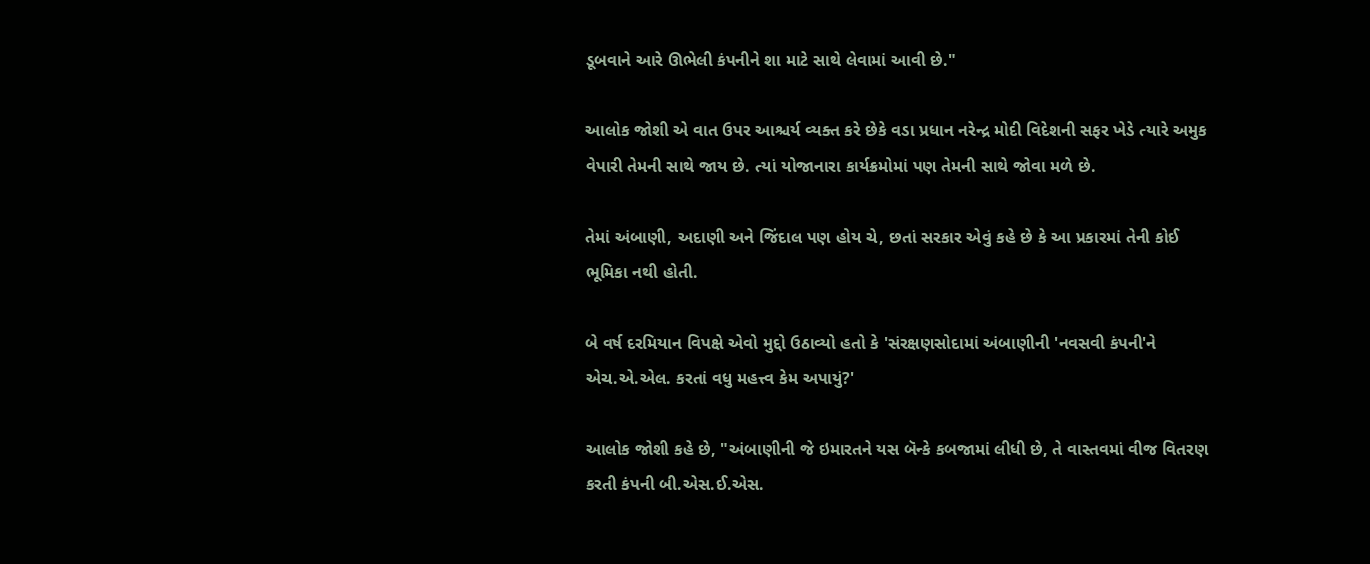ડૂબવાને આરે ઊભેલી કંપનીને શા માટે સાથે લેવામાં આવી છે."

આલોક જોશી એ વાત ઉપર આશ્ચર્ય વ્યક્ત કરે છેકે વડા પ્રધાન નરેન્દ્ર મોદી વિદેશની સફર ખેડે ત્યારે અમુક વેપારી તેમની સાથે જાય છે. ત્યાં યોજાનારા કાર્યક્રમોમાં પણ તેમની સાથે જોવા મળે છે.

તેમાં અંબાણી, અદાણી અને જિંદાલ પણ હોય ચે, છતાં સરકાર એવું કહે છે કે આ પ્રકારમાં તેની કોઈ ભૂમિકા નથી હોતી.

બે વર્ષ દરમિયાન વિપક્ષે એવો મુદ્દો ઉઠાવ્યો હતો કે 'સંરક્ષણસોદામાં અંબાણીની 'નવસવી કંપની'ને એચ.એ.એલ. કરતાં વધુ મહત્ત્વ કેમ અપાયું?'

આલોક જોશી કહે છે, "અંબાણીની જે ઇમારતને યસ બૅન્કે કબજામાં લીધી છે, તે વાસ્તવમાં વીજ વિતરણ કરતી કંપની બી.એસ.ઈ.એસ.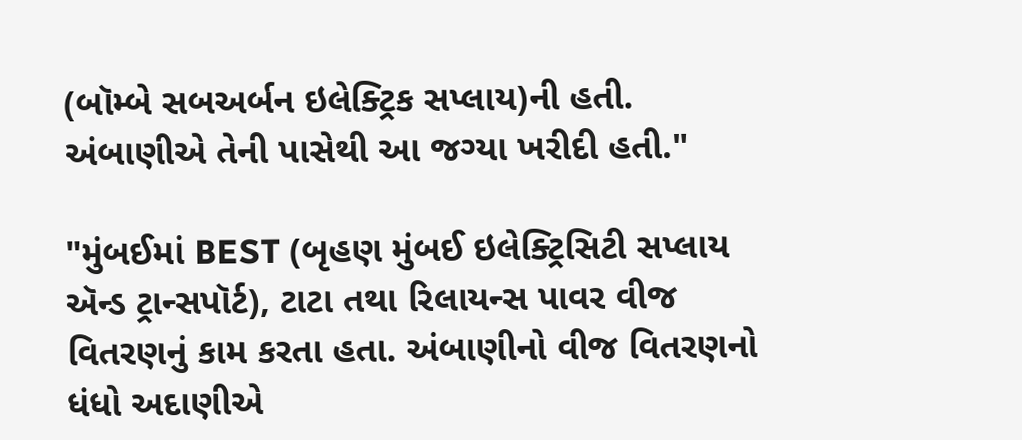(બૉમ્બે સબઅર્બન ઇલેક્ટ્રિક સપ્લાય)ની હતી. અંબાણીએ તેની પાસેથી આ જગ્યા ખરીદી હતી."

"મુંબઈમાં BEST (બૃહણ મુંબઈ ઇલેક્ટ્રિસિટી સપ્લાય ઍન્ડ ટ્રાન્સપૉર્ટ), ટાટા તથા રિલાયન્સ પાવર વીજ વિતરણનું કામ કરતા હતા. અંબાણીનો વીજ વિતરણનો ધંધો અદાણીએ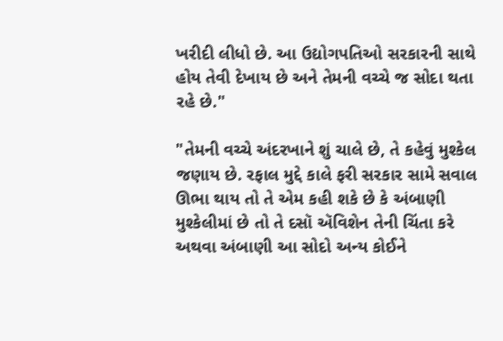ખરીદી લીધો છે. આ ઉદ્યોગપતિઓ સરકારની સાથે હોય તેવી દેખાય છે અને તેમની વચ્ચે જ સોદા થતા રહે છે."

"તેમની વચ્ચે અંદરખાને શું ચાલે છે, તે કહેવું મુશ્કેલ જણાય છે. રફાલ મુદ્દે કાલે ફરી સરકાર સામે સવાલ ઊભા થાય તો તે એમ કહી શકે છે કે અંબાણી મુશ્કેલીમાં છે તો તે દસૉ ઍવિશેન તેની ચિંતા કરે અથવા અંબાણી આ સોદો અન્ય કોઈને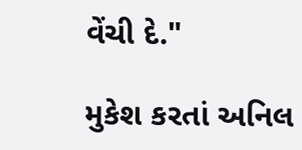વેંચી દે."

મુકેશ કરતાં અનિલ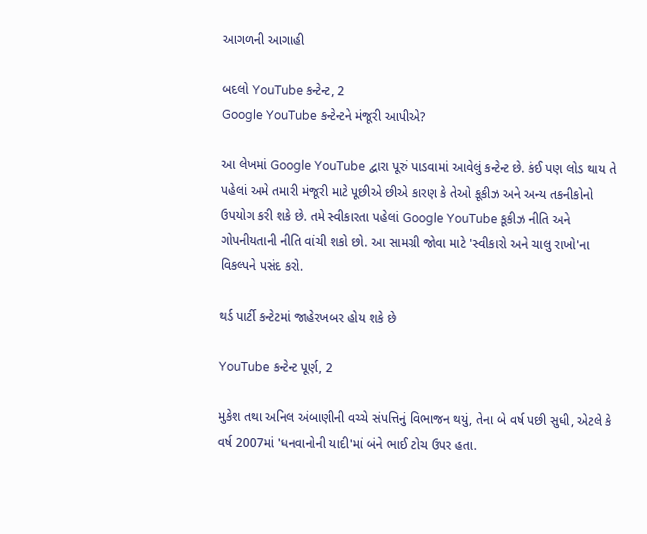આગળની આગાહી

બદલો YouTube કન્ટેન્ટ, 2
Google YouTube કન્ટેન્ટને મંજૂરી આપીએ?

આ લેખમાં Google YouTube દ્વારા પૂરું પાડવામાં આવેલું કન્ટેન્ટ છે. કંઈ પણ લોડ થાય તે પહેલાં અમે તમારી મંજૂરી માટે પૂછીએ છીએ કારણ કે તેઓ કૂકીઝ અને અન્ય તકનીકોનો ઉપયોગ કરી શકે છે. તમે સ્વીકારતા પહેલાં Google YouTube કૂકીઝ નીતિ અને ગોપનીયતાની નીતિ વાંચી શકો છો. આ સામગ્રી જોવા માટે 'સ્વીકારો અને ચાલુ રાખો'ના વિકલ્પને પસંદ કરો.

થર્ડ પાર્ટી કન્ટેટમાં જાહેરખબર હોય શકે છે

YouTube કન્ટેન્ટ પૂર્ણ, 2

મુકેશ તથા અનિલ અંબાણીની વચ્ચે સંપત્તિનું વિભાજન થયું, તેના બે વર્ષ પછી સુધી, એટલે કે વર્ષ 2007માં 'ધનવાનોની યાદી'માં બંને ભાઈ ટોચ ઉપર હતા.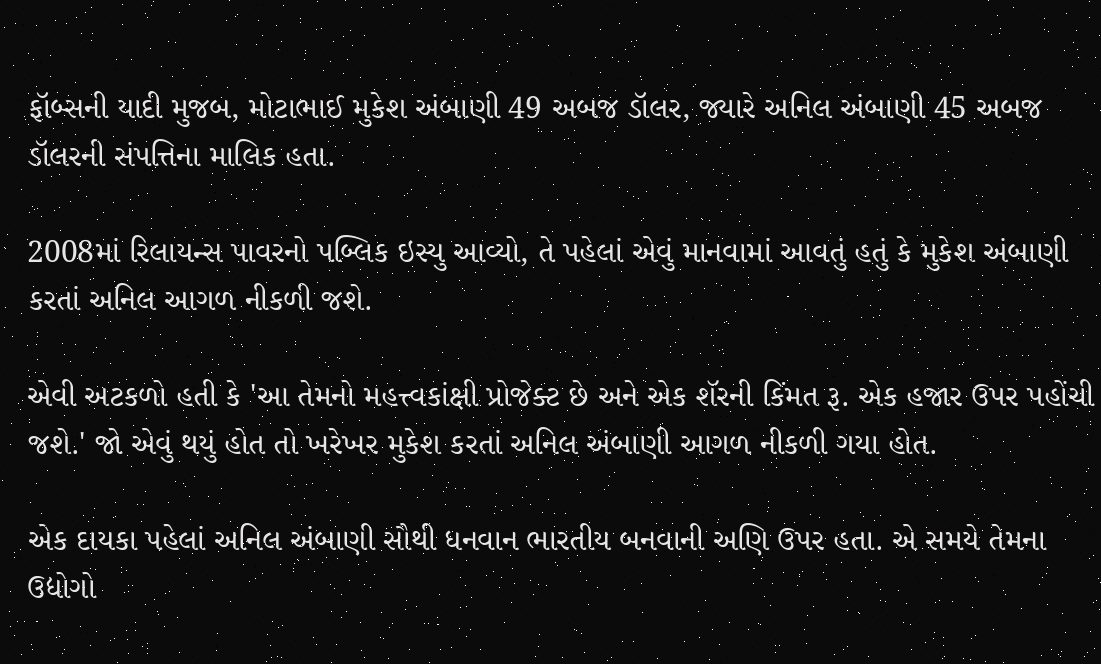ફૉબ્સની યાદી મુજબ, મોટાભાઈ મુકેશ અંબાણી 49 અબજ ડૉલર, જ્યારે અનિલ અંબાણી 45 અબજ ડૉલરની સંપત્તિના માલિક હતા.

2008માં રિલાયન્સ પાવરનો પબ્લિક ઇસ્યુ આવ્યો, તે પહેલાં એવું માનવામાં આવતું હતું કે મુકેશ અંબાણી કરતાં અનિલ આગળ નીકળી જશે.

એવી અટકળો હતી કે 'આ તેમનો મહત્ત્વકાંક્ષી પ્રોજેક્ટ છે અને એક શૅરની કિંમત રૂ. એક હજાર ઉપર પહોંચી જશે.' જો એવું થયું હોત તો ખરેખર મુકેશ કરતાં અનિલ અંબાણી આગળ નીકળી ગયા હોત.

એક દાયકા પહેલાં અનિલ અંબાણી સૌથી ધનવાન ભારતીય બનવાની અણિ ઉપર હતા. એ સમયે તેમના ઉદ્યોગો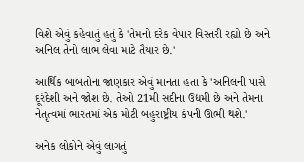વિશે એવું કહેવાતું હતું કે 'તેમનો દરેક વેપાર વિસ્તરી રહ્યો છે અને અનિલ તેનો લાભ લેવા માટે તૈયાર છે.'

આર્થિક બાબતોના જાણકાર એવું માનતા હતા કે 'અનિલની પાસે દૂરંદેશી અને જોશ છે. તેઓ 21મી સદીના ઉદ્યમી છે અને તેમના નેતૃત્વમાં ભારતમાં એક મોટી બહુરાષ્ટ્રીય કંપની ઊભી થશે.'

અનેક લોકોને એવું લાગતું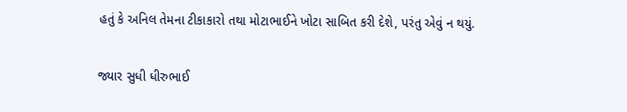હતું કે અનિલ તેમના ટીકાકારો તથા મોટાભાઈને ખોટા સાબિત કરી દેશે, પરંતુ એવું ન થયું.

જ્યાર સુધી ધીરુભાઈ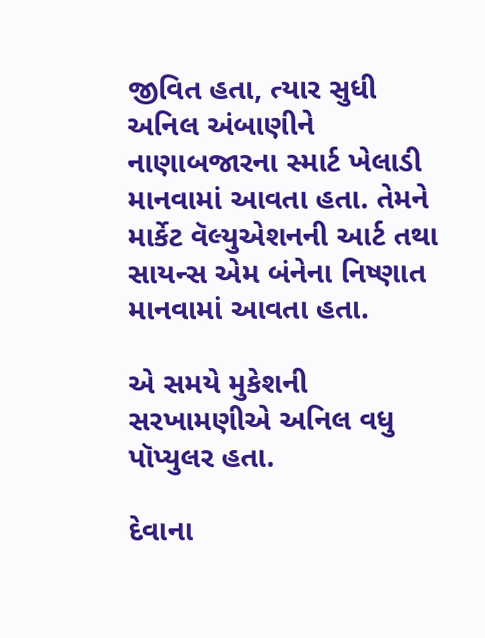જીવિત હતા, ત્યાર સુધી અનિલ અંબાણીને નાણાબજારના સ્માર્ટ ખેલાડી માનવામાં આવતા હતા. તેમને માર્કેટ વૅલ્યુએશનની આર્ટ તથા સાયન્સ એમ બંનેના નિષ્ણાત માનવામાં આવતા હતા.

એ સમયે મુકેશની સરખામણીએ અનિલ વધુ પૉપ્યુલર હતા.

દેવાના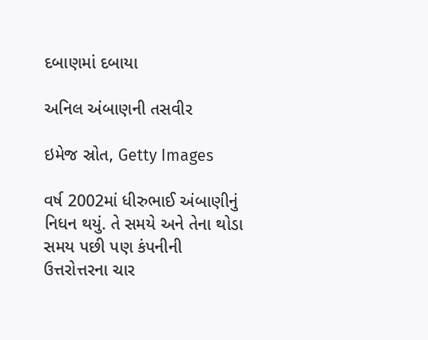દબાણમાં દબાયા

અનિલ અંબાણની તસવીર

ઇમેજ સ્રોત, Getty Images

વર્ષ 2002માં ધીરુભાઈ અંબાણીનું નિધન થયું. તે સમયે અને તેના થોડા સમય પછી પણ કંપનીની ઉત્તરોત્તરના ચાર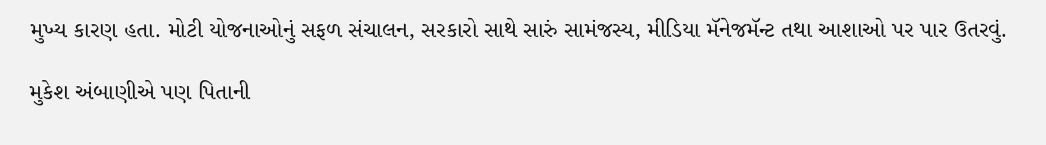મુખ્ય કારણ હતા. મોટી યોજનાઓનું સફળ સંચાલન, સરકારો સાથે સારું સામંજસ્ય, મીડિયા મૅનેજમૅન્ટ તથા આશાઓ પર પાર ઉતરવું.

મુકેશ અંબાણીએ પણ પિતાની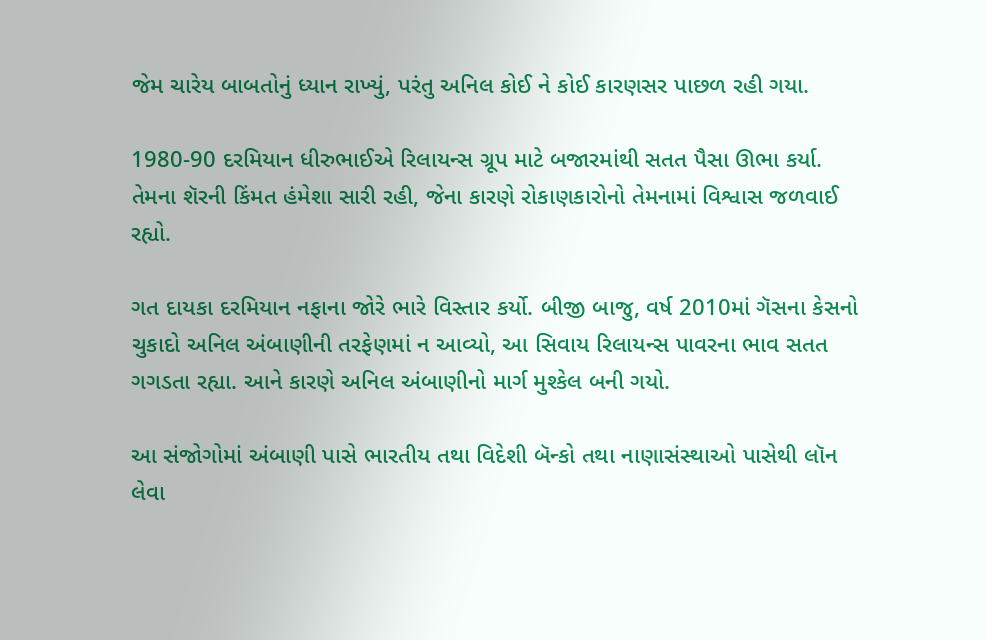જેમ ચારેય બાબતોનું ધ્યાન રાખ્યું, પરંતુ અનિલ કોઈ ને કોઈ કારણસર પાછળ રહી ગયા.

1980-90 દરમિયાન ધીરુભાઈએ રિલાયન્સ ગ્રૂપ માટે બજારમાંથી સતત પૈસા ઊભા કર્યા. તેમના શૅરની કિંમત હંમેશા સારી રહી, જેના કારણે રોકાણકારોનો તેમનામાં વિશ્વાસ જળવાઈ રહ્યો.

ગત દાયકા દરમિયાન નફાના જોરે ભારે વિસ્તાર કર્યો. બીજી બાજુ, વર્ષ 2010માં ગૅસના કેસનો ચુકાદો અનિલ અંબાણીની તરફેણમાં ન આવ્યો, આ સિવાય રિલાયન્સ પાવરના ભાવ સતત ગગડતા રહ્યા. આને કારણે અનિલ અંબાણીનો માર્ગ મુશ્કેલ બની ગયો.

આ સંજોગોમાં અંબાણી પાસે ભારતીય તથા વિદેશી બૅન્કો તથા નાણાસંસ્થાઓ પાસેથી લૉન લેવા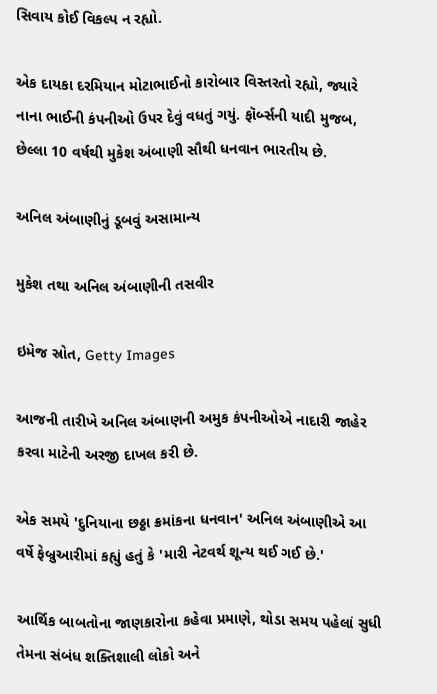સિવાય કોઈ વિકલ્પ ન રહ્યો.

એક દાયકા દરમિયાન મોટાભાઈનો કારોબાર વિસ્તરતો રહ્યો, જ્યારે નાના ભાઈની કંપનીઓ ઉપર દેવું વધતું ગયું. ફૉર્બ્સની યાદી મુજબ, છેલ્લા 10 વર્ષથી મુકેશ અંબાણી સૌથી ધનવાન ભારતીય છે.

અનિલ અંબાણીનું ડૂબવું અસામાન્ય

મુકેશ તથા અનિલ અંબાણીની તસવીર

ઇમેજ સ્રોત, Getty Images

આજની તારીખે અનિલ અંબાણની અમુક કંપનીઓએ નાદારી જાહેર કરવા માટેની અરજી દાખલ કરી છે.

એક સમયે 'દુનિયાના છઠ્ઠા ક્રમાંકના ધનવાન' અનિલ અંબાણીએ આ વર્ષે ફેબ્રુઆરીમાં કહ્યું હતું કે 'મારી નેટવર્થ શૂન્ય થઈ ગઈ છે.'

આર્થિક બાબતોના જાણકારોના કહેવા પ્રમાણે, થોડા સમય પહેલાં સુધી તેમના સંબંધ શક્તિશાલી લોકો અને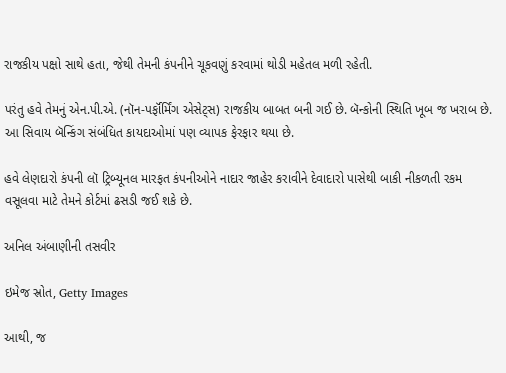રાજકીય પક્ષો સાથે હતા, જેથી તેમની કંપનીને ચૂકવણું કરવામાં થોડી મહેતલ મળી રહેતી.

પરંતુ હવે તેમનું એન.પી.એ. (નૉન-પર્ફૉર્મિંગ એસેટ્સ) રાજકીય બાબત બની ગઈ છે. બૅન્કોની સ્થિતિ ખૂબ જ ખરાબ છે. આ સિવાય બૅન્કિંગ સંબંધિત કાયદાઓમાં પણ વ્યાપક ફેરફાર થયા છે.

હવે લેણદારો કંપની લૉ ટ્રિબ્યૂનલ મારફત કંપનીઓને નાદાર જાહેર કરાવીને દેવાદારો પાસેથી બાકી નીકળતી રકમ વસૂલવા માટે તેમને કોર્ટમાં ઢસડી જઈ શકે છે.

અનિલ અંબાણીની તસવીર

ઇમેજ સ્રોત, Getty Images

આથી, જ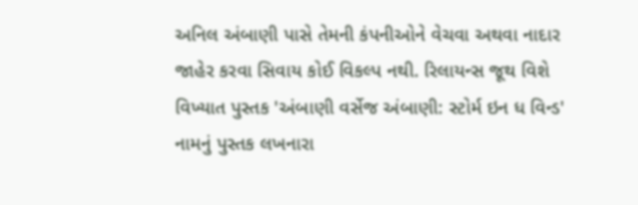અનિલ અંબાણી પાસે તેમની કંપનીઓને વેચવા અથવા નાદાર જાહેર કરવા સિવાય કોઈ વિકલ્પ નથી. રિલાયન્સ જૂથ વિશે વિખ્યાત પુસ્તક 'અંબાણી વર્સેજ અંબાણી: સ્ટોર્મ ઇન ધ વિન્ડ' નામનું પુસ્તક લખનારા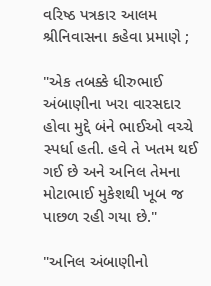વરિષ્ઠ પત્રકાર આલમ શ્રીનિવાસના કહેવા પ્રમાણે ;

"એક તબક્કે ધીરુભાઈ અંબાણીના ખરા વારસદાર હોવા મુદ્દે બંને ભાઈઓ વચ્ચે સ્પર્ધા હતી. હવે તે ખતમ થઈ ગઈ છે અને અનિલ તેમના મોટાભાઈ મુકેશથી ખૂબ જ પાછળ રહી ગયા છે."

"અનિલ અંબાણીનો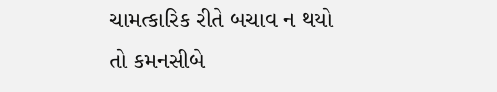ચામત્કારિક રીતે બચાવ ન થયો તો કમનસીબે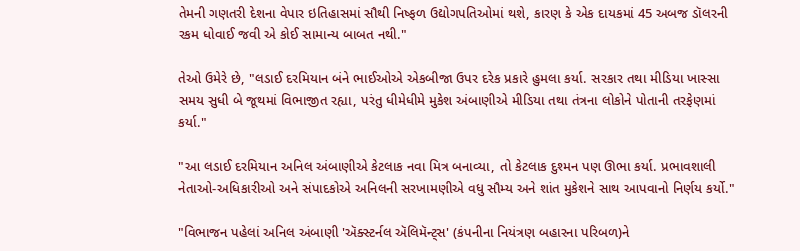તેમની ગણતરી દેશના વેપાર ઇતિહાસમાં સૌથી નિષ્ફળ ઉદ્યોગપતિઓમાં થશે, કારણ કે એક દાયકમાં 45 અબજ ડૉલરની રકમ ધોવાઈ જવી એ કોઈ સામાન્ય બાબત નથી."

તેઓ ઉમેરે છે, "લડાઈ દરમિયાન બંને ભાઈઓએ એકબીજા ઉપર દરેક પ્રકારે હુમલા કર્યા. સરકાર તથા મીડિયા ખાસ્સા સમય સુધી બે જૂથમાં વિભાજીત રહ્યા, પરંતુ ધીમેધીમે મુકેશ અંબાણીએ મીડિયા તથા તંત્રના લોકોને પોતાની તરફેણમાં કર્યા."

"આ લડાઈ દરમિયાન અનિલ અંબાણીએ કેટલાક નવા મિત્ર બનાવ્યા, તો કેટલાક દુશ્મન પણ ઊભા કર્યા. પ્રભાવશાલી નેતાઓ-અધિકારીઓ અને સંપાદકોએ અનિલની સરખામણીએ વધુ સૌમ્ય અને શાંત મુકેશને સાથ આપવાનો નિર્ણય કર્યો."

"વિભાજન પહેલાં અનિલ અંબાણી 'ઍક્સ્ટર્નલ ઍલિમૅન્ટ્સ' (કંપનીના નિયંત્રણ બહારના પરિબળ)ને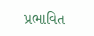પ્રભાવિત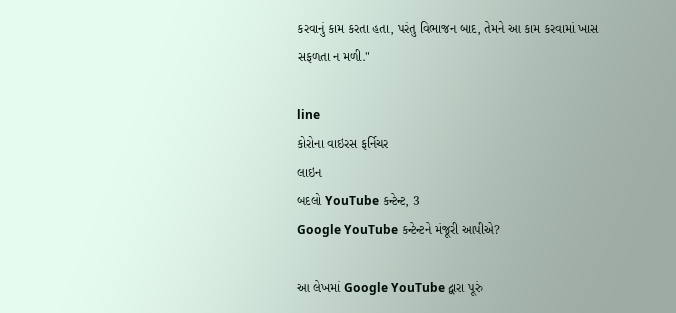કરવાનું કામ કરતા હતા, પરંતુ વિભાજન બાદ, તેમને આ કામ કરવામાં ખાસ સફળતા ન મળી."

line
કોરોના વાઇરસ ફર્નિચર
લાઇન
બદલો YouTube કન્ટેન્ટ, 3
Google YouTube કન્ટેન્ટને મંજૂરી આપીએ?

આ લેખમાં Google YouTube દ્વારા પૂરું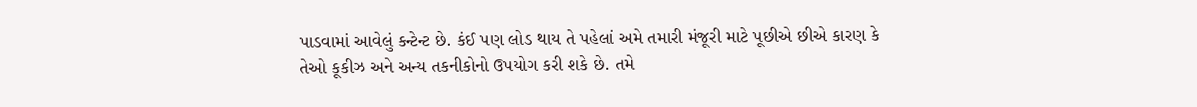પાડવામાં આવેલું કન્ટેન્ટ છે. કંઈ પણ લોડ થાય તે પહેલાં અમે તમારી મંજૂરી માટે પૂછીએ છીએ કારણ કે તેઓ કૂકીઝ અને અન્ય તકનીકોનો ઉપયોગ કરી શકે છે. તમે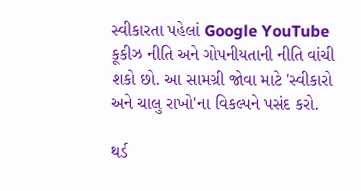સ્વીકારતા પહેલાં Google YouTube કૂકીઝ નીતિ અને ગોપનીયતાની નીતિ વાંચી શકો છો. આ સામગ્રી જોવા માટે 'સ્વીકારો અને ચાલુ રાખો'ના વિકલ્પને પસંદ કરો.

થર્ડ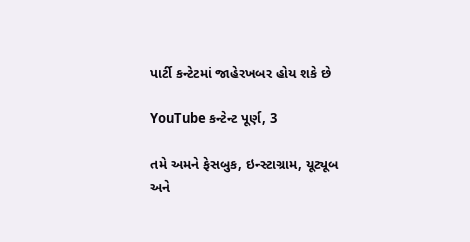પાર્ટી કન્ટેટમાં જાહેરખબર હોય શકે છે

YouTube કન્ટેન્ટ પૂર્ણ, 3

તમે અમને ફેસબુક, ઇન્સ્ટાગ્રામ, યૂટ્યૂબ અને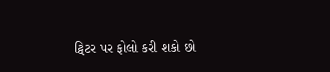ટ્વિટર પર ફોલો કરી શકો છો